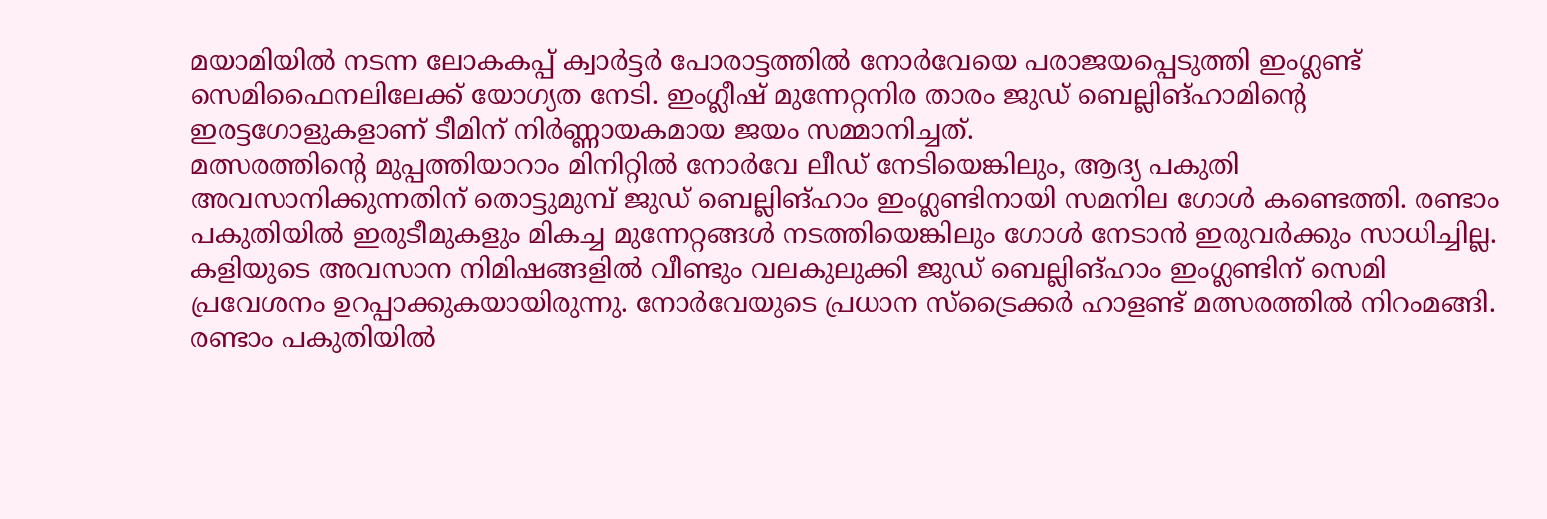മയാമിയിൽ നടന്ന ലോകകപ്പ് ക്വാർട്ടർ പോരാട്ടത്തിൽ നോർവേയെ പരാജയപ്പെടുത്തി ഇംഗ്ലണ്ട് സെമിഫൈനലിലേക്ക് യോഗ്യത നേടി. ഇംഗ്ലീഷ് മുന്നേറ്റനിര താരം ജുഡ് ബെല്ലിങ്ഹാമിന്റെ ഇരട്ടഗോളുകളാണ് ടീമിന് നിർണ്ണായകമായ ജയം സമ്മാനിച്ചത്.
മത്സരത്തിന്റെ മുപ്പത്തിയാറാം മിനിറ്റിൽ നോർവേ ലീഡ് നേടിയെങ്കിലും, ആദ്യ പകുതി അവസാനിക്കുന്നതിന് തൊട്ടുമുമ്പ് ജുഡ് ബെല്ലിങ്ഹാം ഇംഗ്ലണ്ടിനായി സമനില ഗോൾ കണ്ടെത്തി. രണ്ടാം പകുതിയിൽ ഇരുടീമുകളും മികച്ച മുന്നേറ്റങ്ങൾ നടത്തിയെങ്കിലും ഗോൾ നേടാൻ ഇരുവർക്കും സാധിച്ചില്ല.
കളിയുടെ അവസാന നിമിഷങ്ങളിൽ വീണ്ടും വലകുലുക്കി ജുഡ് ബെല്ലിങ്ഹാം ഇംഗ്ലണ്ടിന് സെമി പ്രവേശനം ഉറപ്പാക്കുകയായിരുന്നു. നോർവേയുടെ പ്രധാന സ്ട്രൈക്കർ ഹാളണ്ട് മത്സരത്തിൽ നിറംമങ്ങി.
രണ്ടാം പകുതിയിൽ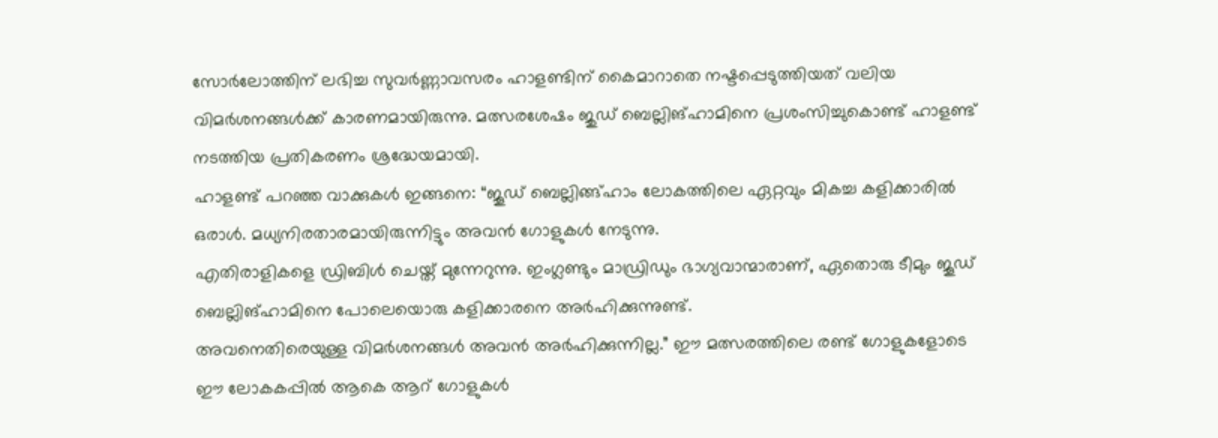സോർലോത്തിന് ലഭിച്ച സുവർണ്ണാവസരം ഹാളണ്ടിന് കൈമാറാതെ നഷ്ടപ്പെടുത്തിയത് വലിയ വിമർശനങ്ങൾക്ക് കാരണമായിരുന്നു. മത്സരശേഷം ജുഡ് ബെല്ലിങ്ഹാമിനെ പ്രശംസിച്ചുകൊണ്ട് ഹാളണ്ട് നടത്തിയ പ്രതികരണം ശ്രദ്ധേയമായി.
ഹാളണ്ട് പറഞ്ഞ വാക്കുകൾ ഇങ്ങനെ: “ജൂഡ് ബെല്ലിങ്ങ്ഹാം ലോകത്തിലെ ഏറ്റവും മികച്ച കളിക്കാരിൽ ഒരാൾ. മധ്യനിരതാരമായിരുന്നിട്ടും അവൻ ഗോളുകൾ നേടുന്നു.
എതിരാളികളെ ഡ്രിബിൾ ചെയ്ത് മുന്നേറുന്നു. ഇംഗ്ലണ്ടും മാഡ്രിഡും ഭാഗ്യവാന്മാരാണ്, ഏതൊരു ടീമും ജൂഡ് ബെല്ലിങ്ഹാമിനെ പോലെയൊരു കളിക്കാരനെ അർഹിക്കുന്നുണ്ട്.
അവനെതിരെയുള്ള വിമർശനങ്ങൾ അവൻ അർഹിക്കുന്നില്ല.” ഈ മത്സരത്തിലെ രണ്ട് ഗോളുകളോടെ ഈ ലോകകപ്പിൽ ആകെ ആറ് ഗോളുകൾ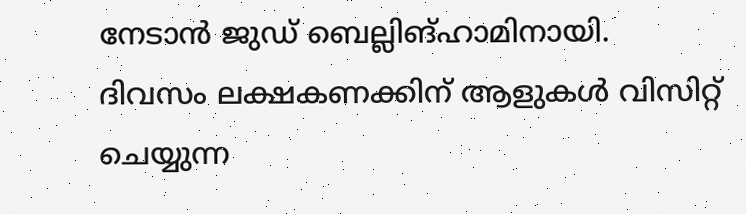നേടാൻ ജുഡ് ബെല്ലിങ്ഹാമിനായി.
ദിവസം ലക്ഷകണക്കിന് ആളുകൾ വിസിറ്റ് ചെയ്യുന്ന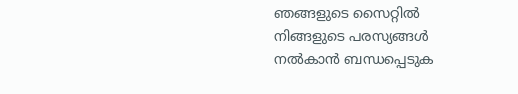ഞങ്ങളുടെ സൈറ്റിൽ നിങ്ങളുടെ പരസ്യങ്ങൾ നൽകാൻ ബന്ധപ്പെടുക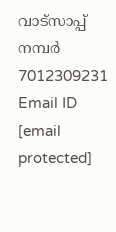വാട്സാപ്പ് നമ്പർ 7012309231 Email ID [email protected]